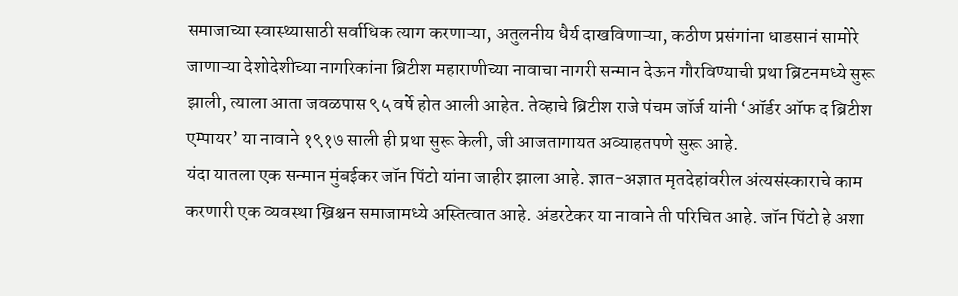समाजाच्या स्वास्थ्यासाठी सर्वाधिक त्याग करणाऱ्या, अतुलनीय धैर्य दाखविणाऱ्या, कठीण प्रसंगांना धाडसानं सामोरे जाणाऱ्या देशोदेशीच्या नागरिकांना ब्रिटीश महाराणीच्या नावाचा नागरी सन्मान देऊन गौरविण्याची प्रथा ब्रिटनमध्ये सुरू झाली, त्याला आता जवळपास ९५ वर्षे होत आली आहेत. तेव्हाचे ब्रिटीश राजे पंचम जॉर्ज यांनी ‘ऑर्डर ऑफ द ब्रिटीश एम्पायर’ या नावाने १९१७ साली ही प्रथा सुरू केली, जी आजतागायत अव्याहतपणे सुरू आहे.
यंदा यातला एक सन्मान मुंबईकर जॉन पिंटो यांना जाहीर झाला आहे. ज्ञात-अज्ञात मृतदेहांवरील अंत्यसंस्काराचे काम करणारी एक व्यवस्था ख्रिश्चन समाजामध्ये अस्तित्वात आहे. अंडरटेकर या नावाने ती परिचित आहे. जॉन पिंटो हे अशा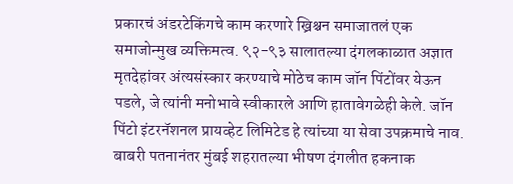प्रकारचं अंडरटेकिंगचे काम करणारे ख्रिश्चन समाजातलं एक समाजोन्मुख व्यक्तिमत्व. ९२-९३ सालातल्या दंगलकाळात अज्ञात मृतदेहांवर अंत्यसंस्कार करण्याचे मोठेच काम जॉन पिंटोंवर येऊन पडले, जे त्यांनी मनोभावे स्वीकारले आणि हातावेगळेही केले. जॉन पिंटो इंटरनॅशनल प्रायव्हेट लिमिटेड हे त्यांच्या या सेवा उपक्रमाचे नाव.
बाबरी पतनानंतर मुंबई शहरातल्या भीषण दंगलीत हकनाक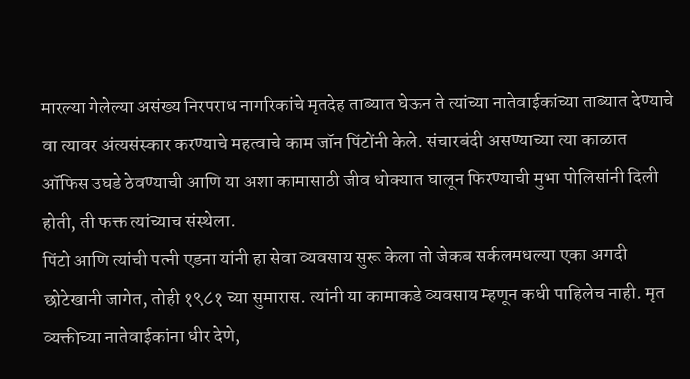मारल्या गेलेल्या असंख्य निरपराध नागरिकांचे मृतदेह ताब्यात घेऊन ते त्यांच्या नातेवाईकांच्या ताब्यात देण्याचे वा त्यावर अंत्यसंस्कार करण्याचे महत्वाचे काम जॉन पिंटोंनी केले. संचारबंदी असण्याच्या त्या काळात ऑफिस उघडे ठेवण्याची आणि या अशा कामासाठी जीव धोक्यात घालून फिरण्याची मुभा पोलिसांनी दिली होती, ती फक्त त्यांच्याच संस्थेला.
पिंटो आणि त्यांची पत्नी एडना यांनी हा सेवा व्यवसाय सुरू केला तो जेकब सर्कलमधल्या एका अगदी छोटेखानी जागेत, तोही १९८१ च्या सुमारास. त्यांनी या कामाकडे व्यवसाय म्हणून कधी पाहिलेच नाही. मृत व्यक्तीच्या नातेवाईकांना धीर देणे,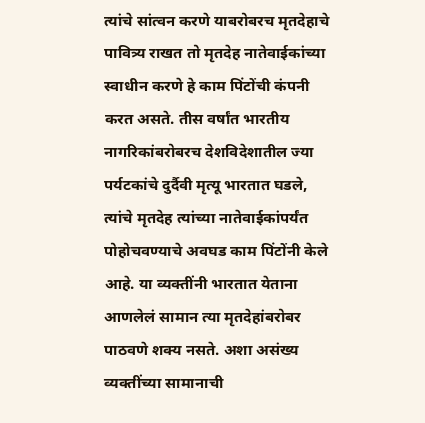त्यांचे सांत्वन करणे याबरोबरच मृतदेहाचे पावित्र्य राखत तो मृतदेह नातेवाईकांच्या स्वाधीन करणे हे काम पिंटोंची कंपनी करत असते. तीस वर्षांत भारतीय नागरिकांबरोबरच देशविदेशातील ज्या पर्यटकांचे दुर्दैवी मृत्यू भारतात घडले, त्यांचे मृतदेह त्यांच्या नातेवाईकांपर्यंत पोहोचवण्याचे अवघड काम पिंटोंनी केले आहे. या व्यक्तींनी भारतात येताना आणलेलं सामान त्या मृतदेहांबरोबर पाठवणे शक्य नसते. अशा असंख्य व्यक्तींच्या सामानाची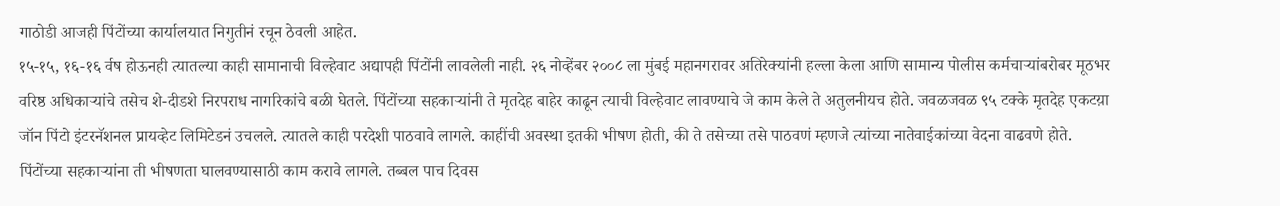गाठोडी आजही पिंटोंच्या कार्यालयात निगुतीनं रचून ठेवली आहेत.
१५-१५, १६-१६ र्वष होऊनही त्यातल्या काही सामानाची विल्हेवाट अद्यापही पिंटोंनी लावलेली नाही. २६ नोव्हेंबर २००८ ला मुंबई महानगरावर अतिरेक्यांनी हल्ला केला आणि सामान्य पोलीस कर्मचाऱ्यांबरोबर मूठभर वरिष्ठ अधिकाऱ्यांचे तसेच शे-दीडशे निरपराध नागरिकांचे बळी घेतले. पिंटोंच्या सहकाऱ्यांनी ते मृतदेह बाहेर काढून त्याची विल्हेवाट लावण्याचे जे काम केले ते अतुलनीयच होते. जवळजवळ ९५ टक्के मृतदेह एकटय़ा जॉन पिंटो इंटरनॅशनल प्रायव्हेट लिमिटेडनं उचलले. त्यातले काही परदेशी पाठवावे लागले. काहींची अवस्था इतकी भीषण होती, की ते तसेच्या तसे पाठवणं म्हणजे त्यांच्या नातेवाईकांच्या वेदना वाढवणे होते.
पिंटोंच्या सहकाऱ्यांना ती भीषणता घालवण्यासाठी काम करावे लागले. तब्बल पाच दिवस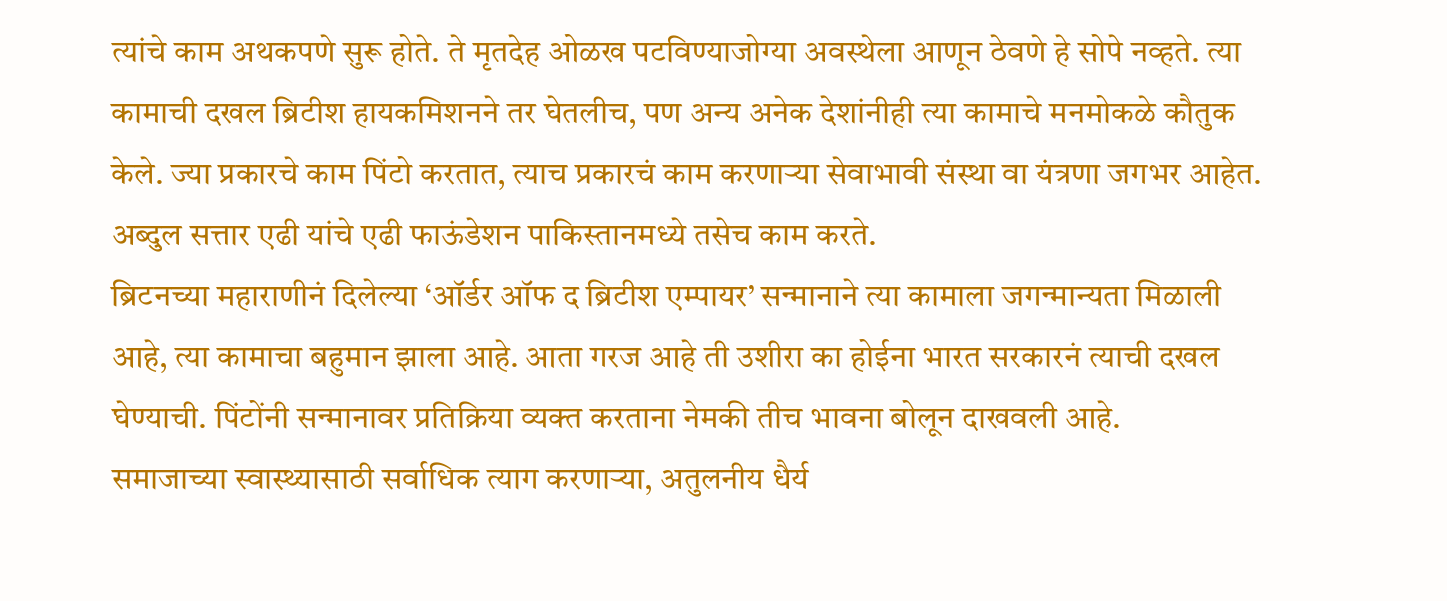त्यांचे काम अथकपणे सुरू होते. ते मृतदेह ओळख पटविण्याजोग्या अवस्थेला आणून ठेवणे हे सोपे नव्हते. त्या कामाची दखल ब्रिटीश हायकमिशनने तर घेतलीच, पण अन्य अनेक देशांनीही त्या कामाचे मनमोकळे कौतुक केले. ज्या प्रकारचे काम पिंटो करतात, त्याच प्रकारचं काम करणाऱ्या सेवाभावी संस्था वा यंत्रणा जगभर आहेत. अब्दुल सत्तार एढी यांचे एढी फाऊंडेशन पाकिस्तानमध्ये तसेच काम करते.
ब्रिटनच्या महाराणीनं दिलेल्या ‘ऑर्डर ऑफ द ब्रिटीश एम्पायर’ सन्मानाने त्या कामाला जगन्मान्यता मिळाली आहे, त्या कामाचा बहुमान झाला आहे. आता गरज आहे ती उशीरा का होईना भारत सरकारनं त्याची दखल घेण्याची. पिंटोंनी सन्मानावर प्रतिक्रिया व्यक्त करताना नेमकी तीच भावना बोलून दाखवली आहे.
समाजाच्या स्वास्थ्यासाठी सर्वाधिक त्याग करणाऱ्या, अतुलनीय धैर्य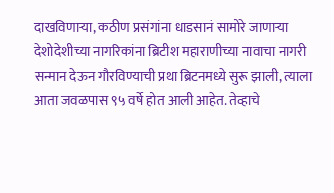दाखविणाऱ्या, कठीण प्रसंगांना धाडसानं सामोरे जाणाऱ्या देशोदेशीच्या नागरिकांना ब्रिटीश महाराणीच्या नावाचा नागरी सन्मान देऊन गौरविण्याची प्रथा ब्रिटनमध्ये सुरू झाली, त्याला आता जवळपास ९५ वर्षे होत आली आहेत. तेव्हाचे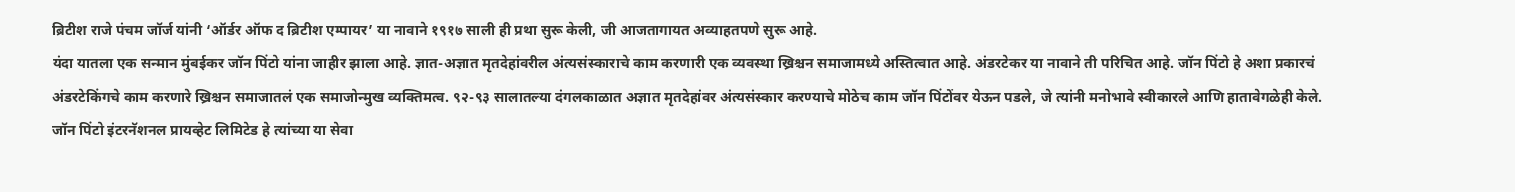ब्रिटीश राजे पंचम जॉर्ज यांनी ‘ऑर्डर ऑफ द ब्रिटीश एम्पायर’ या नावाने १९१७ साली ही प्रथा सुरू केली, जी आजतागायत अव्याहतपणे सुरू आहे.
यंदा यातला एक सन्मान मुंबईकर जॉन पिंटो यांना जाहीर झाला आहे. ज्ञात-अज्ञात मृतदेहांवरील अंत्यसंस्काराचे काम करणारी एक व्यवस्था ख्रिश्चन समाजामध्ये अस्तित्वात आहे. अंडरटेकर या नावाने ती परिचित आहे. जॉन पिंटो हे अशा प्रकारचं अंडरटेकिंगचे काम करणारे ख्रिश्चन समाजातलं एक समाजोन्मुख व्यक्तिमत्व. ९२-९३ सालातल्या दंगलकाळात अज्ञात मृतदेहांवर अंत्यसंस्कार करण्याचे मोठेच काम जॉन पिंटोंवर येऊन पडले, जे त्यांनी मनोभावे स्वीकारले आणि हातावेगळेही केले. जॉन पिंटो इंटरनॅशनल प्रायव्हेट लिमिटेड हे त्यांच्या या सेवा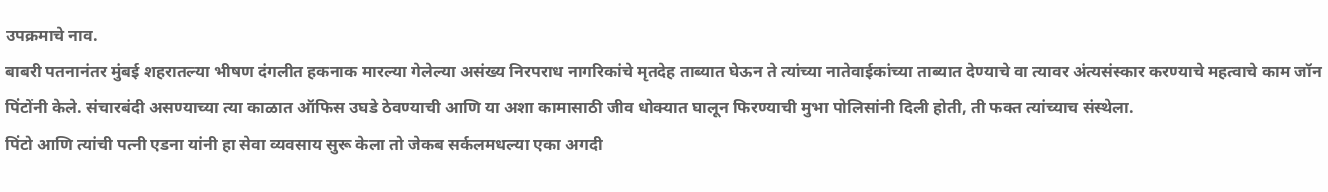उपक्रमाचे नाव.
बाबरी पतनानंतर मुंबई शहरातल्या भीषण दंगलीत हकनाक मारल्या गेलेल्या असंख्य निरपराध नागरिकांचे मृतदेह ताब्यात घेऊन ते त्यांच्या नातेवाईकांच्या ताब्यात देण्याचे वा त्यावर अंत्यसंस्कार करण्याचे महत्वाचे काम जॉन पिंटोंनी केले. संचारबंदी असण्याच्या त्या काळात ऑफिस उघडे ठेवण्याची आणि या अशा कामासाठी जीव धोक्यात घालून फिरण्याची मुभा पोलिसांनी दिली होती, ती फक्त त्यांच्याच संस्थेला.
पिंटो आणि त्यांची पत्नी एडना यांनी हा सेवा व्यवसाय सुरू केला तो जेकब सर्कलमधल्या एका अगदी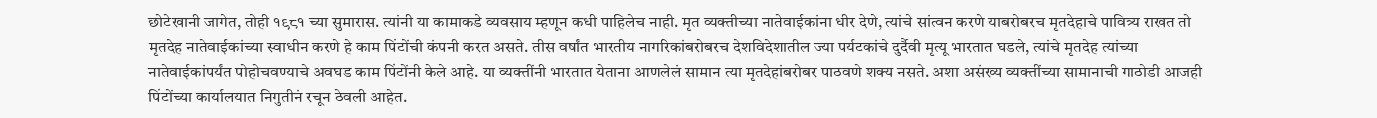छोटेखानी जागेत, तोही १९८१ च्या सुमारास. त्यांनी या कामाकडे व्यवसाय म्हणून कधी पाहिलेच नाही. मृत व्यक्तीच्या नातेवाईकांना धीर देणे, त्यांचे सांत्वन करणे याबरोबरच मृतदेहाचे पावित्र्य राखत तो मृतदेह नातेवाईकांच्या स्वाधीन करणे हे काम पिंटोंची कंपनी करत असते. तीस वर्षांत भारतीय नागरिकांबरोबरच देशविदेशातील ज्या पर्यटकांचे दुर्दैवी मृत्यू भारतात घडले, त्यांचे मृतदेह त्यांच्या नातेवाईकांपर्यंत पोहोचवण्याचे अवघड काम पिंटोंनी केले आहे. या व्यक्तींनी भारतात येताना आणलेलं सामान त्या मृतदेहांबरोबर पाठवणे शक्य नसते. अशा असंख्य व्यक्तींच्या सामानाची गाठोडी आजही पिंटोंच्या कार्यालयात निगुतीनं रचून ठेवली आहेत.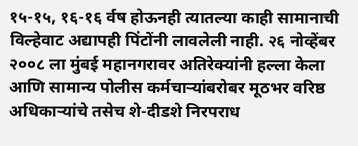१५-१५, १६-१६ र्वष होऊनही त्यातल्या काही सामानाची विल्हेवाट अद्यापही पिंटोंनी लावलेली नाही. २६ नोव्हेंबर २००८ ला मुंबई महानगरावर अतिरेक्यांनी हल्ला केला आणि सामान्य पोलीस कर्मचाऱ्यांबरोबर मूठभर वरिष्ठ अधिकाऱ्यांचे तसेच शे-दीडशे निरपराध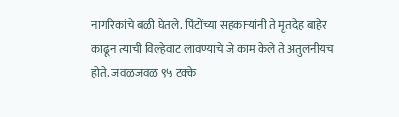नागरिकांचे बळी घेतले. पिंटोंच्या सहकाऱ्यांनी ते मृतदेह बाहेर काढून त्याची विल्हेवाट लावण्याचे जे काम केले ते अतुलनीयच होते. जवळजवळ ९५ टक्के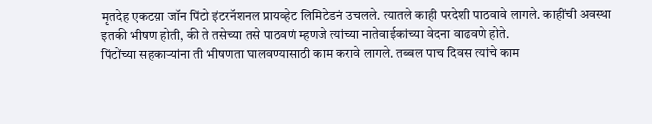मृतदेह एकटय़ा जॉन पिंटो इंटरनॅशनल प्रायव्हेट लिमिटेडनं उचलले. त्यातले काही परदेशी पाठवावे लागले. काहींची अवस्था इतकी भीषण होती, की ते तसेच्या तसे पाठवणं म्हणजे त्यांच्या नातेवाईकांच्या वेदना वाढवणे होते.
पिंटोंच्या सहकाऱ्यांना ती भीषणता घालवण्यासाठी काम करावे लागले. तब्बल पाच दिवस त्यांचे काम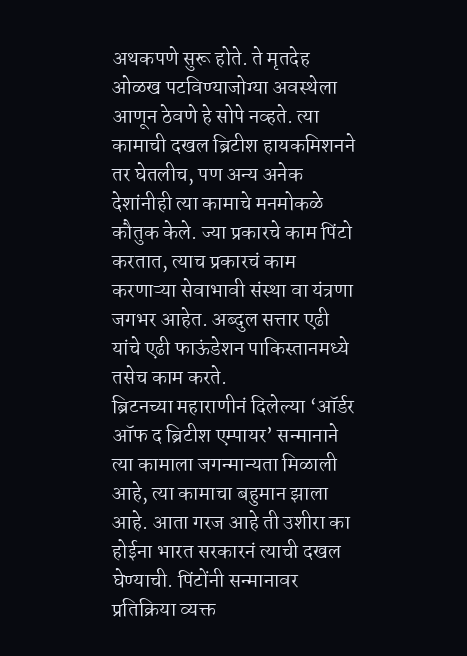अथकपणे सुरू होते. ते मृतदेह ओळख पटविण्याजोग्या अवस्थेला आणून ठेवणे हे सोपे नव्हते. त्या कामाची दखल ब्रिटीश हायकमिशनने तर घेतलीच, पण अन्य अनेक देशांनीही त्या कामाचे मनमोकळे कौतुक केले. ज्या प्रकारचे काम पिंटो करतात, त्याच प्रकारचं काम करणाऱ्या सेवाभावी संस्था वा यंत्रणा जगभर आहेत. अब्दुल सत्तार एढी यांचे एढी फाऊंडेशन पाकिस्तानमध्ये तसेच काम करते.
ब्रिटनच्या महाराणीनं दिलेल्या ‘ऑर्डर ऑफ द ब्रिटीश एम्पायर’ सन्मानाने त्या कामाला जगन्मान्यता मिळाली आहे, त्या कामाचा बहुमान झाला आहे. आता गरज आहे ती उशीरा का होईना भारत सरकारनं त्याची दखल घेण्याची. पिंटोंनी सन्मानावर प्रतिक्रिया व्यक्त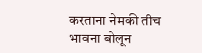करताना नेमकी तीच भावना बोलून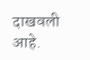दाखवली आहे.